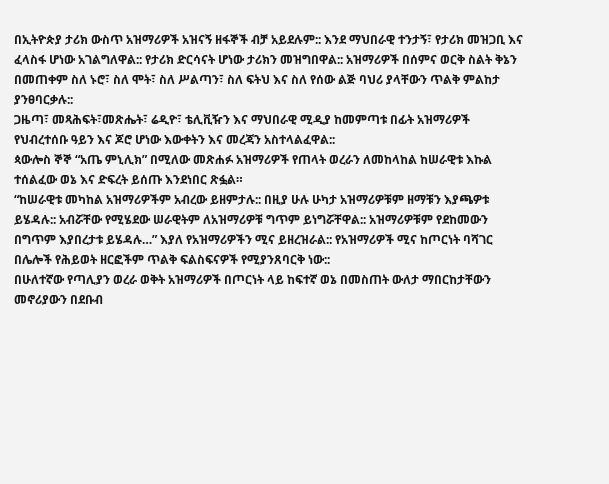በኢትዮጵያ ታሪክ ውስጥ አዝማሪዎች አዝናኝ ዘፋኞች ብቻ አይደሉም:: እንደ ማህበራዊ ተንታኝ፣ የታሪክ መዝጋቢ እና ፈላስፋ ሆነው አገልግለዋል:: የታሪክ ድርሳናት ሆነው ታሪክን መዝግበዋል:: አዝማሪዎች በሰምና ወርቅ ስልት ቅኔን በመጠቀም ስለ ኑሮ፣ ስለ ሞት፣ ስለ ሥልጣን፣ ስለ ፍትህ እና ስለ የሰው ልጅ ባህሪ ያላቸውን ጥልቅ ምልከታ ያንፀባርቃሉ::
ጋዜጣ፣ መጻሕፍት፣መጽሔት፣ ሬዲዮ፣ ቴሊቪዥን እና ማህበራዊ ሚዲያ ከመምጣቱ በፊት አዝማሪዎች የህብረተሰቡ ዓይን እና ጆሮ ሆነው እውቀትን እና መረጃን አስተላልፈዋል::
ጳውሎስ ኞኞ “አጤ ምኒሊክ” በሚለው መጽሐፉ አዝማሪዎች የጠላት ወረራን ለመከላከል ከሠራዊቱ እኩል ተሰልፈው ወኔ እና ድፍረት ይሰጡ እንደነበር ጽፏል።
“ከሠራዊቱ መካከል አዝማሪዎችም አብረው ይዘምታሉ:: በዚያ ሁሉ ሁካታ አዝማሪዎቹም ዘማቹን እያጫዎቱ ይሄዳሉ:: አብሯቸው የሚሄደው ሠራዊትም ለአዝማሪዎቹ ግጥም ይነግሯቸዋል:: አዝማሪዎቹም የደከመውን በግጥም እያበረታቱ ይሄዳሉ…” እያለ የአዝማሪዎችን ሚና ይዘረዝራል:: የአዝማሪዎች ሚና ከጦርነት ባሻገር በሌሎች የሕይወት ዘርፎችም ጥልቅ ፍልስፍናዎች የሚያንጸባርቅ ነው::
በሁለተኛው የጣሊያን ወረራ ወቅት አዝማሪዎች በጦርነት ላይ ከፍተኛ ወኔ በመስጠት ውለታ ማበርከታቸውን መኖሪያውን በደቡብ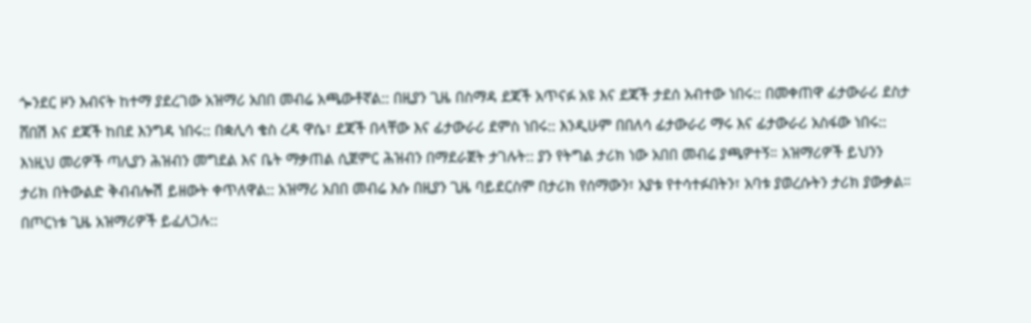ጐንደር ዞን እብናት ከተማ ያደረገው አዝማሪ አበበ መብሬ አጫውቶኛል:: በዚያን ጊዜ በስማዳ ደጃች አጥናፉ አዩ እና ደጃች ታደሰ አብተው ነበሩ:: በመቀጠዋ ፊታውራሪ ደስታ ሸበሽ እና ደጃች ከበደ እንግዳ ነበሩ:: በቋሊሳ ቄስ ረዳ ዋሴ፣ ደጃች በላቸው እና ፊታውራሪ ደምስ ነበሩ:: እንዲሁም በበለሳ ፊታውራሪ ማሩ እና ፊታውራሪ አስፋው ነበሩ:: እነዚህ መሪዎች ጣሊያን ሕዝብን መግደል እና ቤት ማቃጠል ሲጀምር ሕዝብን በማደራጀት ታገሉት:: ያን የትግል ታሪክ ነው አበበ መብሬ ያጫዎተኝ። አዝማሪዎች ይህንን ታሪክ በትውልድ ቅብብሎሽ ይዘውት ቀጥለዋል:: አዝማሪ አበበ መብሬ እሱ በዚያን ጊዜ ባይደርስም በታሪክ የሰማውን፣ አያቱ የተሳተፉበትን፣ አባቱ ያወረሱትን ታሪክ ያውቃል።
በጦርነቱ ጊዜ አዝማሪዎች ይፈለጋሉ::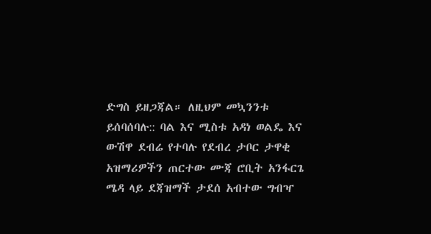ድግስ ይዘጋጃል። ለዚህም መኳንንቱ ይሰባሰባሉ:: ባል እና ሚስቱ አዳነ ወልዴ እና ውሽዋ ደብሬ የተባሉ የደብረ ታቦር ታዋቂ አዝማሪዎችን ጠርተው ሙጃ ሮቢት አንፋርጌ ሜዳ ላይ ደጃዝማች ታደሰ አብተው ግብዣ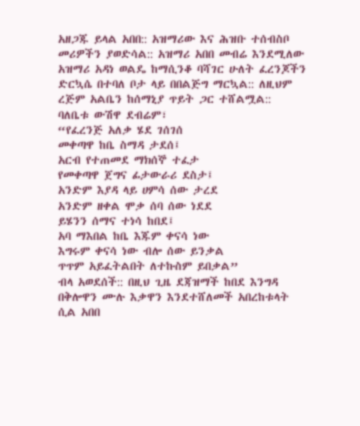አዘጋጁ ይላል አበበ:: አዝማሪው እና ሕዝቡ ተሰብስቦ መሪዎችን ያወድሳል:: አዝማሪ አበበ መብሬ እንደሚለው አዝማሪ አዳነ ወልዴ ከማሲንቆ ባሻገር ሁለት ፈረንጆችን ድርኳሴ በተባለ ቦታ ላይ በበልጅግ ማርኳል:: ለዚህም ረጅም አልቤን ከሰማኒያ ጥይት ጋር ተሸልሟል:: ባለቤቱ ውሽዋ ደብሬም፣
“የፈረንጅ አለቃ ሄደ ገሰገሰ
መቀጣዋ ከቤ ስማዳ ታደሰ፤
አርብ የተጠመደ ማክሰኞ ተፈታ
የመቀጣዋ ጀግና ፊታውራሪ ደስታ፤
አንድም እያዳ ላይ ሀምሳ ሰው ታረደ
አንድም ዘቀል ሞቃ ሰባ ሰው ነደደ
ይሄንን ሰማና ተነሳ ከበደ፤
አባ ማእበል ከቤ እጁም ቀናሳ ነው
እግሩም ቀናሳ ነው ብሎ ሰው ይንቃል
ጥጥም አይፈትልበት ለተኩስም ይበቃል”
ብላ አወደሰች:: በዚህ ጊዜ ደጃዝማች ከበደ እንግዳ በቅሎዋን ሙሉ እቃዋን እንደተሸለመች አበረከቱላት ሲል አበበ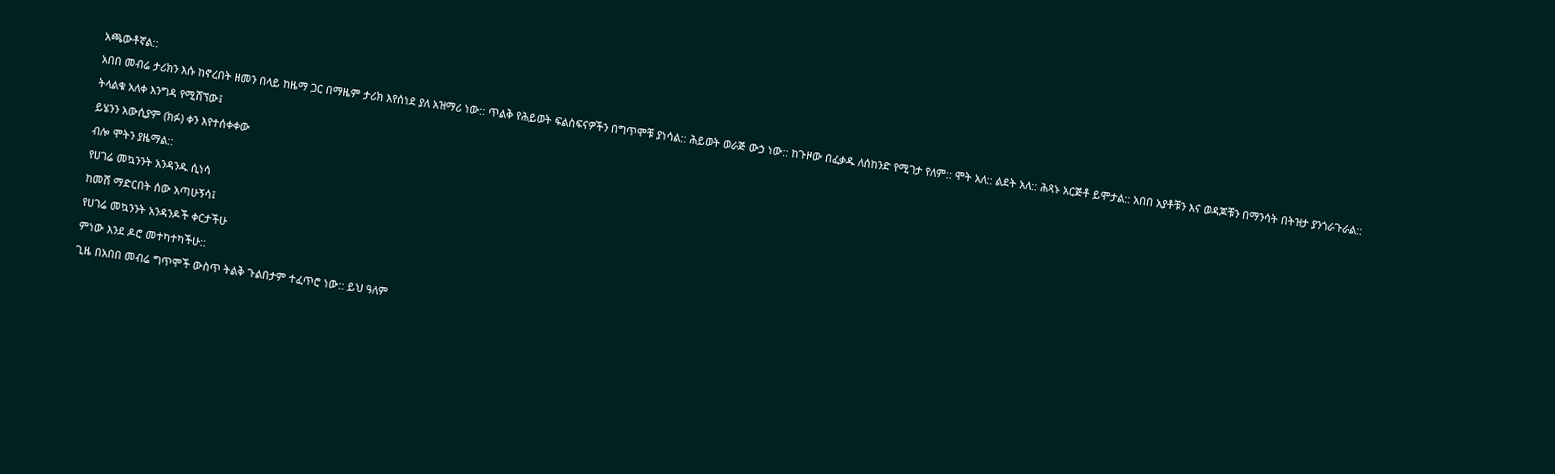አጫውቶኛል::
አበበ መብሬ ታሪክን እሱ ከኖረበት ዘመን በላይ ከዜማ ጋር በማዜም ታሪክ እየሰነደ ያለ አዝማሪ ነው:: ጥልቅ የሕይወት ፍልስፍናዎችን በግጥሞቹ ያነሳል:: ሕይወት ወራጅ ውኃ ነው:: ከጉዞው በፈቃዱ ለሰከንድ የሚገታ የለም:: ሞት አለ:: ልደት አለ:: ሕጻኑ አርጅቶ ይሞታል:: አበበ አያቶቹን እና ወዳጆቹን በማንሳት በትዝታ ያንጎራጉራል::
ትላልቁ አለቀ እንግዳ የሚሸኘው፤
ይሄንን አውሲያም (ክፉ) ቀን እየተሰቀቀው
ብሎ ሞትን ያዜማል::
የሀገሬ መኳንንት አንዳንዱ ሲነሳ
ከመሸ ማድርበት ሰው አጣሁኝሳ፤
የሀገሬ መኳንንት አንዳንዶች ቀርታችሁ
ምነው እንደ ዶሮ መተካተካችሁ::
ጊዜ በአበበ መብሬ ግጥሞች ውስጥ ትልቅ ጉልበታም ተፈጥሮ ነው:: ይህ ዓለም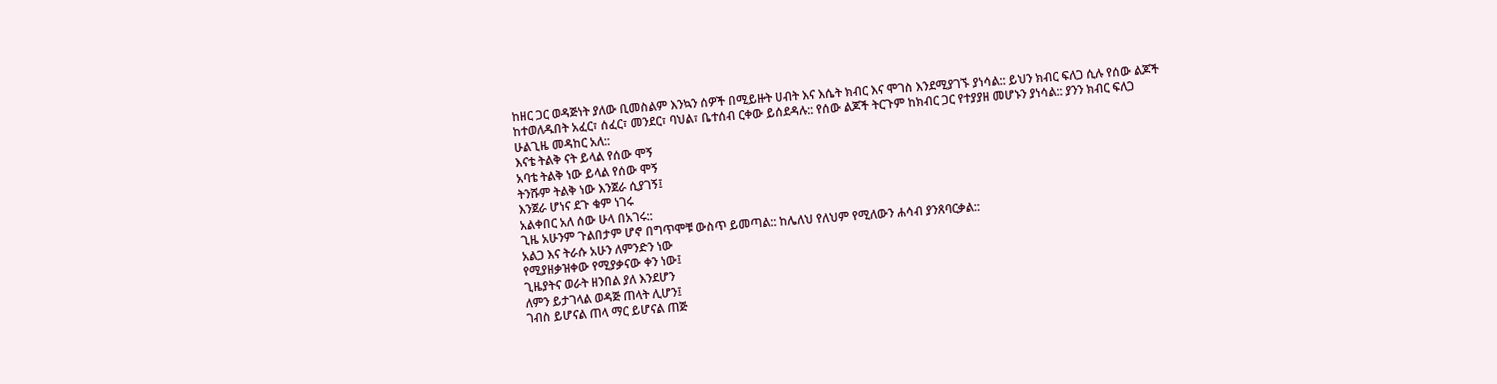ከዘር ጋር ወዳጅነት ያለው ቢመስልም እንኳን ሰዎች በሚይዙት ሀብት እና እሴት ክብር እና ሞገስ እንደሚያገኙ ያነሳል:: ይህን ክብር ፍለጋ ሲሉ የሰው ልጆች ከተወለዱበት አፈር፣ ሰፈር፣ መንደር፣ ባህል፣ ቤተሰብ ርቀው ይሰደዳሉ:: የሰው ልጆች ትርጉም ከክብር ጋር የተያያዘ መሆኑን ያነሳል:: ያንን ክብር ፍለጋ ሁልጊዜ መዳከር አለ::
እናቴ ትልቅ ናት ይላል የሰው ሞኝ
አባቴ ትልቅ ነው ይላል የሰው ሞኝ
ትንሹም ትልቅ ነው እንጀራ ሲያገኝ፤
እንጀራ ሆነና ደጉ ቁም ነገሩ
አልቀበር አለ ሰው ሁላ በአገሩ::
ጊዜ አሁንም ጉልበታም ሆኖ በግጥሞቹ ውስጥ ይመጣል:: ከሌለህ የለህም የሚለውን ሐሳብ ያንጸባርቃል::
አልጋ እና ትራሱ አሁን ለምንድን ነው
የሚያዘቃዝቀው የሚያቃናው ቀን ነው፤
ጊዜያትና ወራት ዘንበል ያለ እንደሆን
ለምን ይታገላል ወዳጅ ጠላት ሊሆን፤
ገብስ ይሆናል ጠላ ማር ይሆናል ጠጅ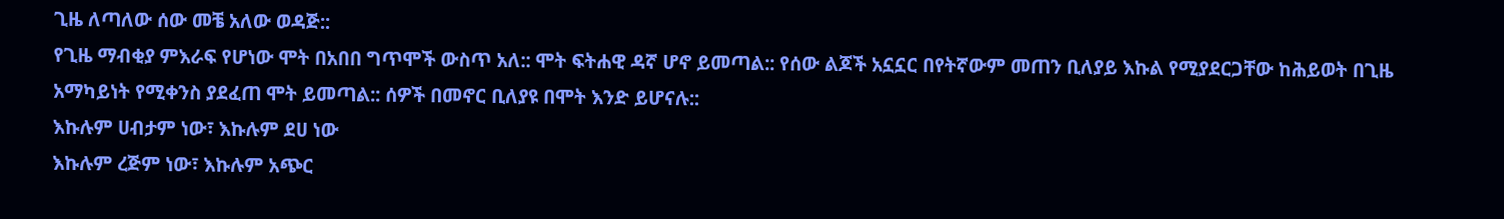ጊዜ ለጣለው ሰው መቼ አለው ወዳጅ::
የጊዜ ማብቂያ ምእራፍ የሆነው ሞት በአበበ ግጥሞች ውስጥ አለ:: ሞት ፍትሐዊ ዳኛ ሆኖ ይመጣል:: የሰው ልጆች አኗኗር በየትኛውም መጠን ቢለያይ እኩል የሚያደርጋቸው ከሕይወት በጊዜ አማካይነት የሚቀንስ ያደፈጠ ሞት ይመጣል:: ሰዎች በመኖር ቢለያዩ በሞት እንድ ይሆናሉ::
እኩሉም ሀብታም ነው፣ እኩሉም ደሀ ነው
እኩሉም ረጅም ነው፣ እኩሉም አጭር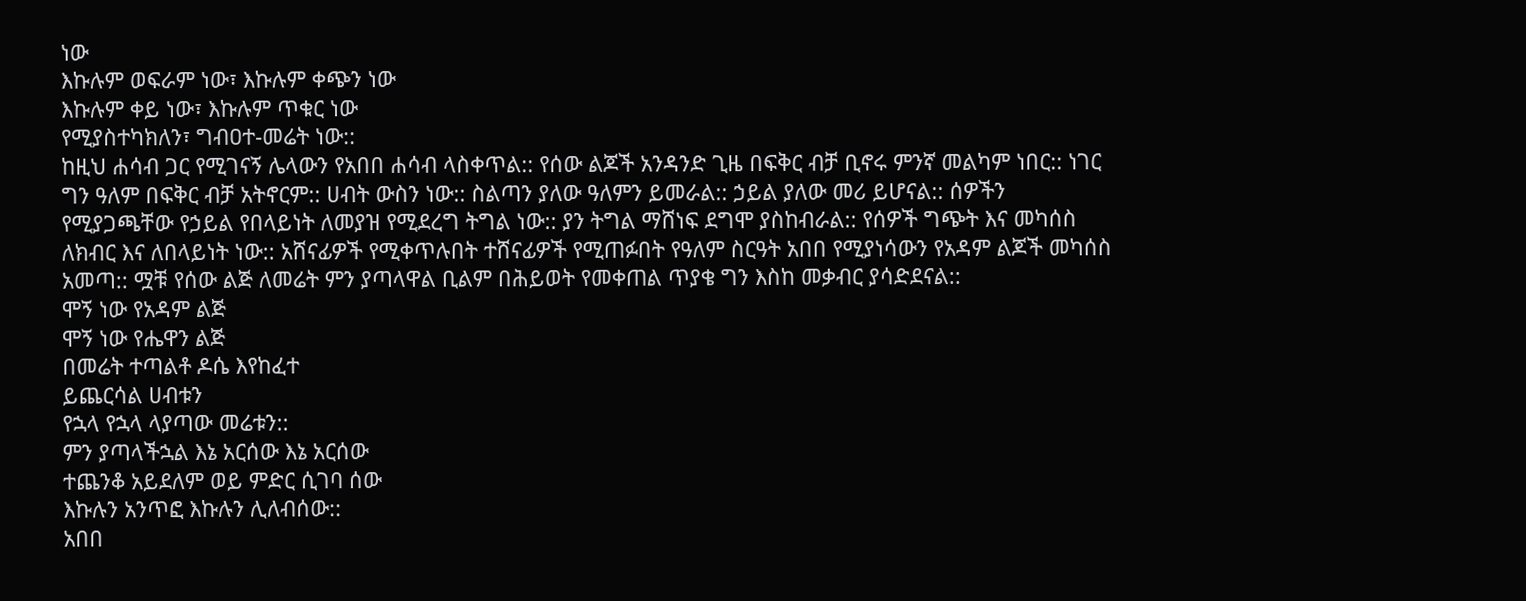ነው
እኩሉም ወፍራም ነው፣ እኩሉም ቀጭን ነው
እኩሉም ቀይ ነው፣ እኩሉም ጥቁር ነው
የሚያስተካክለን፣ ግብዐተ-መሬት ነው::
ከዚህ ሐሳብ ጋር የሚገናኝ ሌላውን የአበበ ሐሳብ ላስቀጥል:: የሰው ልጆች አንዳንድ ጊዜ በፍቅር ብቻ ቢኖሩ ምንኛ መልካም ነበር:: ነገር ግን ዓለም በፍቅር ብቻ አትኖርም:: ሀብት ውስን ነው:: ስልጣን ያለው ዓለምን ይመራል:: ኃይል ያለው መሪ ይሆናል:: ሰዎችን የሚያጋጫቸው የኃይል የበላይነት ለመያዝ የሚደረግ ትግል ነው:: ያን ትግል ማሸነፍ ደግሞ ያስከብራል:: የሰዎች ግጭት እና መካሰስ ለክብር እና ለበላይነት ነው:: አሸናፊዎች የሚቀጥሉበት ተሸናፊዎች የሚጠፉበት የዓለም ስርዓት አበበ የሚያነሳውን የአዳም ልጆች መካሰስ አመጣ:: ሟቹ የሰው ልጅ ለመሬት ምን ያጣላዋል ቢልም በሕይወት የመቀጠል ጥያቄ ግን እስከ መቃብር ያሳድደናል::
ሞኝ ነው የአዳም ልጅ
ሞኝ ነው የሔዋን ልጅ
በመሬት ተጣልቶ ዶሴ እየከፈተ
ይጨርሳል ሀብቱን
የኋላ የኋላ ላያጣው መሬቱን::
ምን ያጣላችኋል እኔ አርሰው እኔ አርሰው
ተጨንቆ አይደለም ወይ ምድር ሲገባ ሰው
እኩሉን አንጥፎ እኩሉን ሊለብሰው::
አበበ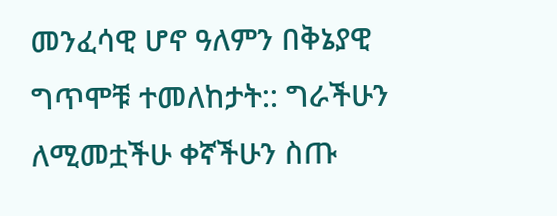መንፈሳዊ ሆኖ ዓለምን በቅኔያዊ ግጥሞቹ ተመለከታት:: ግራችሁን ለሚመቷችሁ ቀኛችሁን ስጡ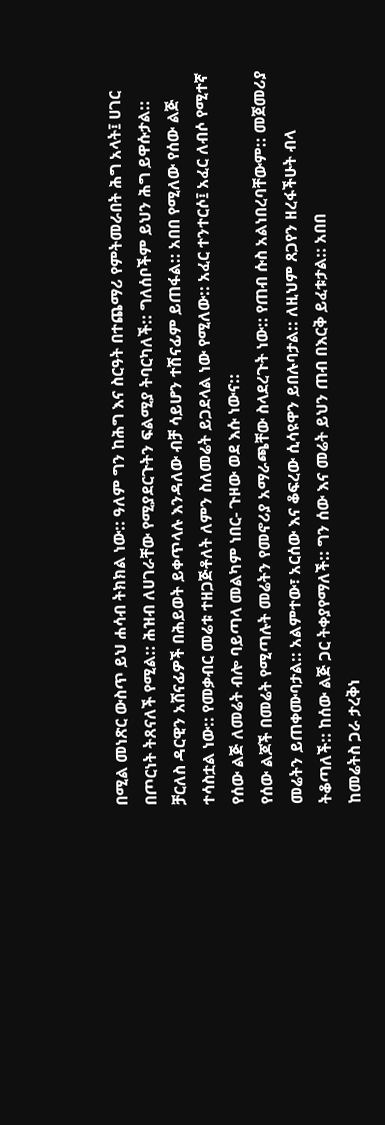በሚል መነጽር ውስጥ ይህ ሐሳብ ትክክል ነው:: ዓለም ግን ከሕግ እና ስርዓት በተጨማሪ የምትመራበት ሕግ አላት፤ ሀገር በጦርነት ትጸናለች የሚል:: ሕዝብ ለሀገራቸው የሚያደርጉትን ፍልሚያ ትባርካለች:: ግለሰቦችም ይህን ሕግ ይዋሱታል:: ቻርለስ ዳርዊን አሸናፊዎች በሕይወት ይቀጥላሉ እንዳለው ብቻ ሳይሆን ተሽናፊም ይጠፋል:: አበበ የሚለው የሰው ልጅ ተሳስቷል ነው:: የመቃብር መሬቱ ተዘጋጅቶለት ለምን ስለመሬት ይጋደላል ነው የሚለው:: አፈር ተንተርሶ፤ አፈር ለብሶ የሚተኛ የሰው ልጅ ለመሬት ብሎ ባይጣላ መልካም ነበር- ጉዞው ወደ እሱ ነውና::
የሰው ልጆች በመሬት የሚጣሉት መሬትን የመኖሪያ አማራጫቸው ስላደረጉት ነው:: የጠብ ሱስ አልነበረባቸውም:: መጀመሪያ መሬትን ይጠቀሙባታል:: አልምተው፣ አርሰው እና ቆፍረው ሲሳዩዋን ይበሉባታል:: ለዚህም ጸጋየን ዘረፋችሁት ብላ ትቆጣለች:: ከሰው ልጅ ጋር ትቀያየማለች:: ግን ሰው እና መሬት ይህን ጠብ በእርቅ ይፈቱታል:: አበበ
ከመሬትስ ጋራ ታረቅነ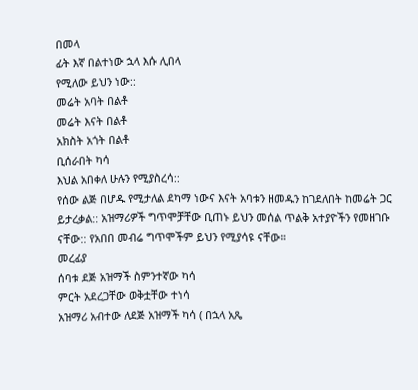በመላ
ፊት እኛ በልተነው ኋላ እሱ ሊበላ
የሚለው ይህን ነው::
መሬት አባት በልቶ
መሬት እናት በልቶ
አክስት አጎት በልቶ
ቢሰራበት ካሳ
እህል አበቀለ ሁሉን የሚያስረሳ::
የሰው ልጅ በሆዱ የሚታለል ደካማ ነውና እናት አባቱን ዘመዱን ከገደለበት ከመሬት ጋር ይታረቃል:: አዝማሪዎች ግጥሞቻቸው ቢጠኑ ይህን መሰል ጥልቅ አተያዮችን የመዘገቡ ናቸው:: የአበበ መብሬ ግጥሞችም ይህን የሚያሳዩ ናቸው።
መረፊያ
ሰባቱ ደጅ አዝማች ስምንተኛው ካሳ
ምርት አደረጋቸው ወቅቷቸው ተነሳ
አዝማሪ አብተው ለደጅ አዝማች ካሳ ( በኋላ አጼ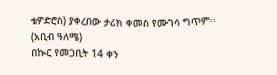ቴዎድሮስ) ያቀረበው ታሪክ ቀመስ የሙገሳ ግጥም፡፡
(አቢብ ዓለሜ)
በኲር የመጋቢት 14 ቀን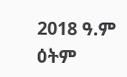2018 ዓ.ም ዕትም